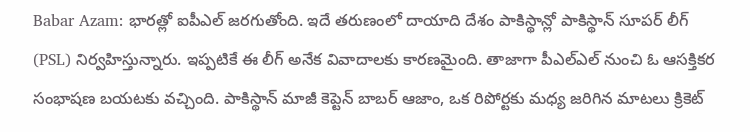Babar Azam: భారత్లో ఐపీఎల్ జరగుతోంది. ఇదే తరుణంలో దాయాది దేశం పాకిస్థాన్లో పాకిస్థాన్ సూపర్ లీగ్ (PSL) నిర్వహిస్తున్నారు. ఇప్పటికే ఈ లీగ్ అనేక వివాదాలకు కారణమైంది. తాజాగా పీఎల్ఎల్ నుంచి ఓ ఆసక్తికర సంభాషణ బయటకు వచ్చింది. పాకిస్థాన్ మాజీ కెప్టెన్ బాబర్ ఆజాం, ఒక రిపోర్టకు మధ్య జరిగిన మాటలు క్రికెట్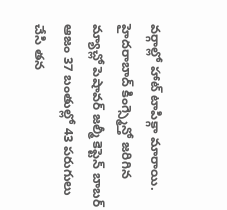వర్గాల్లో హాట్ టాపిక్గా మారాయి. హైదరాబాద్ కింగ్స్మెన్తో జరిగిన మ్యాచ్లో పెషావర్ జల్మీ కెప్టెన్ బాబర్ ఆజం 37 బంతుల్లో 43 పరుగులు చేసి తన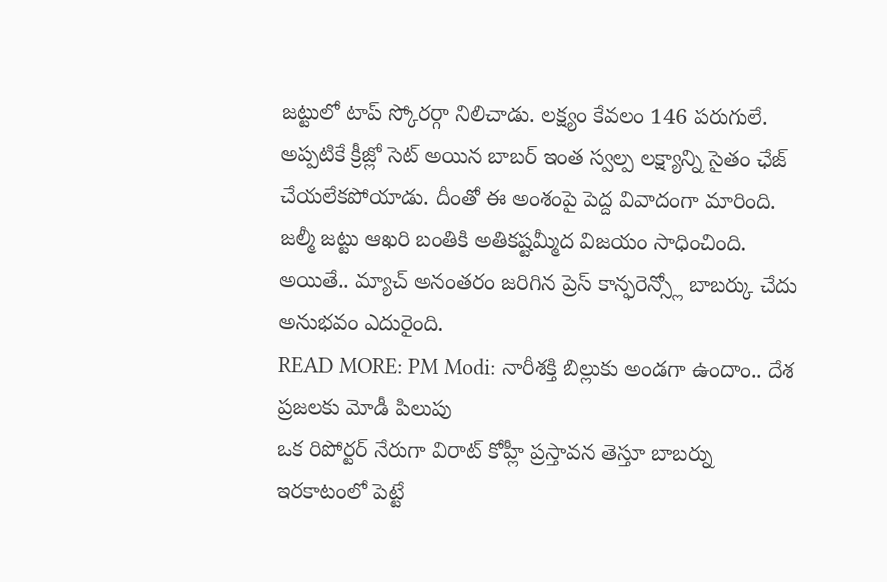జట్టులో టాప్ స్కోరర్గా నిలిచాడు. లక్ష్యం కేవలం 146 పరుగులే. అప్పటికే క్రీజ్లో సెట్ అయిన బాబర్ ఇంత స్వల్ప లక్ష్యాన్ని సైతం ఛేజ్ చేయలేకపోయాడు. దీంతో ఈ అంశంపై పెద్ద వివాదంగా మారింది. జల్మీ జట్టు ఆఖరి బంతికి అతికష్టమ్మీద విజయం సాధించింది. అయితే.. మ్యాచ్ అనంతరం జరిగిన ప్రెస్ కాన్ఫరెన్స్లో బాబర్కు చేదు అనుభవం ఎదురైంది.
READ MORE: PM Modi: నారీశక్తి బిల్లుకు అండగా ఉందాం.. దేశ ప్రజలకు మోడీ పిలుపు
ఒక రిపోర్టర్ నేరుగా విరాట్ కోహ్లీ ప్రస్తావన తెస్తూ బాబర్ను ఇరకాటంలో పెట్టే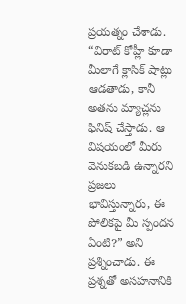ప్రయత్నం చేశాడు. “విరాట్ కోహ్లీ కూడా మీలాగే క్లాసిక్ షాట్లు ఆడతాడు, కానీ అతను మ్యాచ్లను ఫినిష్ చేస్తాడు. ఆ విషయంలో మీరు వెనుకబడి ఉన్నారని ప్రజలు భావిస్తున్నారు, ఈ పోలికపై మీ స్పందన ఏంటి?” అని ప్రశ్నించాడు. ఈ ప్రశ్నతో అసహనానికి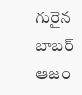గురైన బాబర్ ఆజం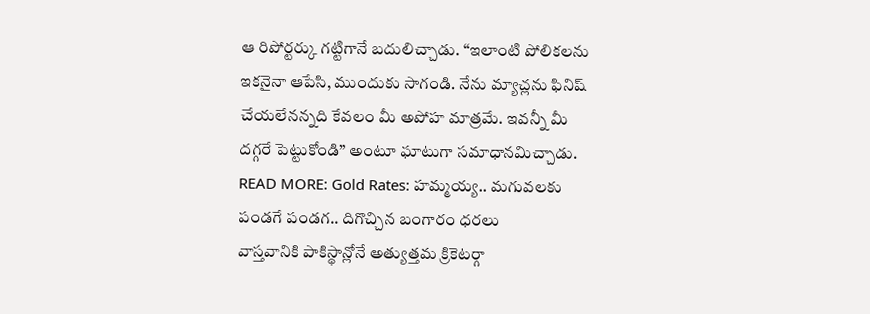ఆ రిపోర్టర్కు గట్టిగానే బదులిచ్చాడు. “ఇలాంటి పోలికలను ఇకనైనా ఆపేసి, ముందుకు సాగండి. నేను మ్యాచ్లను ఫినిష్ చేయలేనన్నది కేవలం మీ అపోహ మాత్రమే. ఇవన్నీ మీ దగ్గరే పెట్టుకోండి” అంటూ ఘాటుగా సమాధానమిచ్చాడు.
READ MORE: Gold Rates: హమ్మయ్య.. మగువలకు పండగే పండగ.. దిగొచ్చిన బంగారం ధరలు
వాస్తవానికి పాకిస్థాన్లోనే అత్యుత్తమ క్రికెటర్గా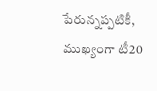పేరున్నప్పటికీ, ముఖ్యంగా టీ20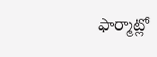ఫార్మాట్లో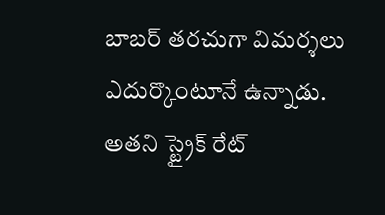బాబర్ తరచుగా విమర్శలు ఎదుర్కొంటూనే ఉన్నాడు. అతని స్ట్రైక్ రేట్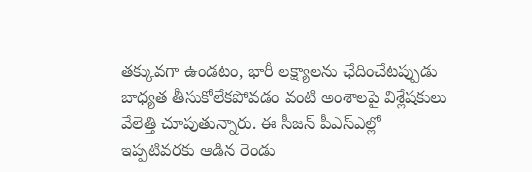తక్కువగా ఉండటం, భారీ లక్ష్యాలను ఛేదించేటప్పుడు బాధ్యత తీసుకోలేకపోవడం వంటి అంశాలపై విశ్లేషకులు వేలెత్తి చూపుతున్నారు. ఈ సీజన్ పీఎస్ఎల్లో ఇప్పటివరకు ఆడిన రెండు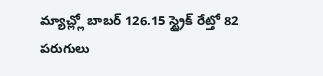మ్యాచ్ల్లో బాబర్ 126.15 స్ట్రైక్ రేట్తో 82 పరుగులు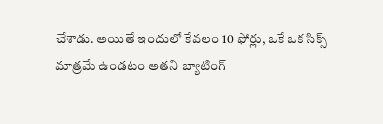చేశాడు. అయితే ఇందులో కేవలం 10 ఫోర్లు, ఒకే ఒక సిక్స్ మాత్రమే ఉండటం అతని బ్యాటింగ్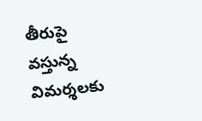తీరుపై వస్తున్న విమర్శలకు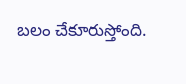బలం చేకూరుస్తోంది.